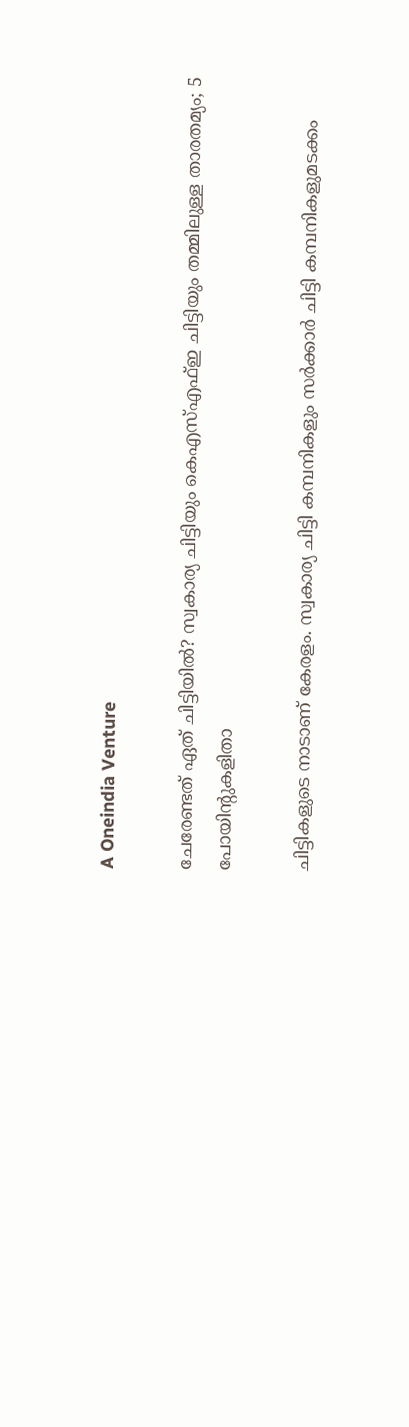A Oneindia Venture

ചേരേണ്ടത് ഏത് ചിട്ടിയിൽ? സ്വകാര്യ ചിട്ടിയും കെഎസ്എഫ്ഇ ചിട്ടിയും തമ്മിലുള്ള താരതമ്യം; 5 പോയിന്റുകളിതാ

ചിട്ടികളുടെ നാടാണ് കേരളം. സ്വകാര്യ ചിട്ടി കമ്പനികളും സർക്കാർ ചിട്ടി കമ്പനികളുമടക്കം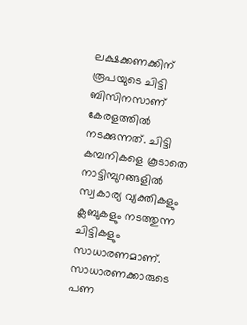ലക്ഷക്കണക്കിന് രൂപയുടെ ചിട്ടി ബിസിനസാണ് കേരളത്തിൽ നടക്കുന്നത്. ചിട്ടി കമ്പനികളെ കൂടാതെ നാട്ടിമ്പുറങ്ങളിൽ സ്വകാര്യ വ്യക്തികളും ക്ലബുകളും നടത്തുന്ന ചിട്ടികളും സാധാരണമാണ്. സാധാരണക്കാരുടെ പണ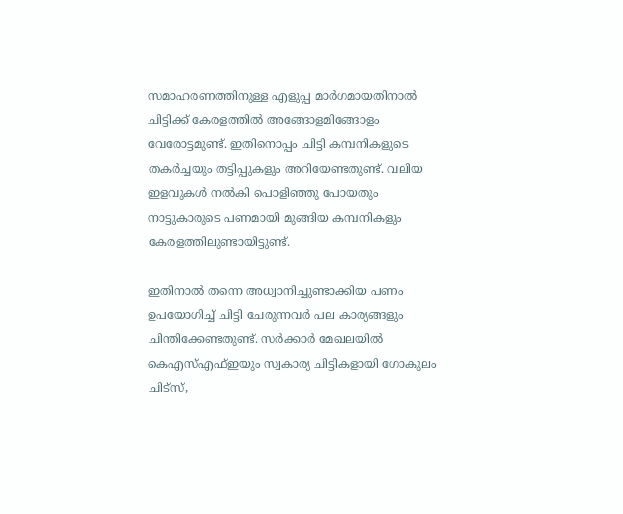സമാഹരണത്തിനുള്ള എളുപ്പ മാർഗമായതിനാൽ ചിട്ടിക്ക് കേരളത്തിൽ അങ്ങോളമിങ്ങോളം വേരോട്ടമുണ്ട്. ഇതിനൊപ്പം ചിട്ടി കമ്പനികളുടെ തകർച്ചയും തട്ടിപ്പുകളും അറിയേണ്ടതുണ്ട്. വലിയ ഇളവുകൾ നൽകി പൊളിഞ്ഞു പോയതും നാട്ടുകാരുടെ പണമായി മുങ്ങിയ കമ്പനികളും കേരളത്തിലുണ്ടായിട്ടുണ്ട്.

ഇതിനാൽ തന്നെ അധ്വാനിച്ചുണ്ടാക്കിയ പണം ഉപയോഗിച്ച് ചിട്ടി ചേരുന്നവർ പല കാര്യങ്ങളും ചിന്തിക്കേണ്ടതുണ്ട്. സർക്കാർ മേഖലയിൽ കെഎസ്എഫ്ഇയും സ്വകാര്യ ചിട്ടികളായി ഗോകുലം ചിട്സ്,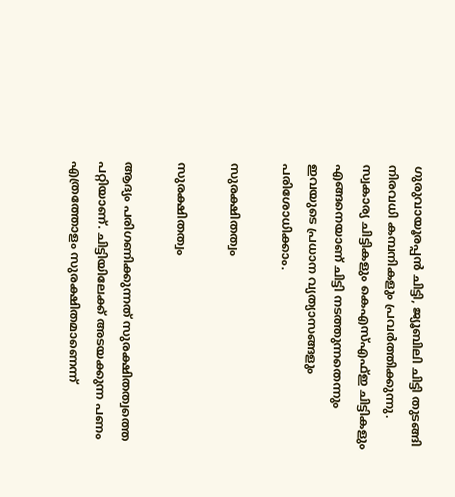ഗുരുവായൂരപ്പൻ ചിട്ടി, ജ്യൂബിലി ചിട്ടി തുടങ്ങി നിരവധി കമ്പനികളും പ്രവർത്തിക്കുന്നു. സ്വകാര്യ ചിട്ടികളും കെഎസ്എഫ്ഇ ചിട്ടികളും എങ്ങനെയാണ് ചിട്ടി നടത്തുന്നതെന്നും ഇവയുടെ പ്രധാന വ്യത്യാസങ്ങളും പരിശോധിക്കാം.

സുരക്ഷിതത്വം

സുരക്ഷിതത്വം

ആദ്യം പരിഗണിക്കുന്നത് സുരക്ഷിതത്വത്തെ പറ്റിയാണ്. ചിട്ടിയിലേക്ക് അടയക്കുന്ന പണം എത്രത്തോളം സുരക്ഷിതമാണെന്ന്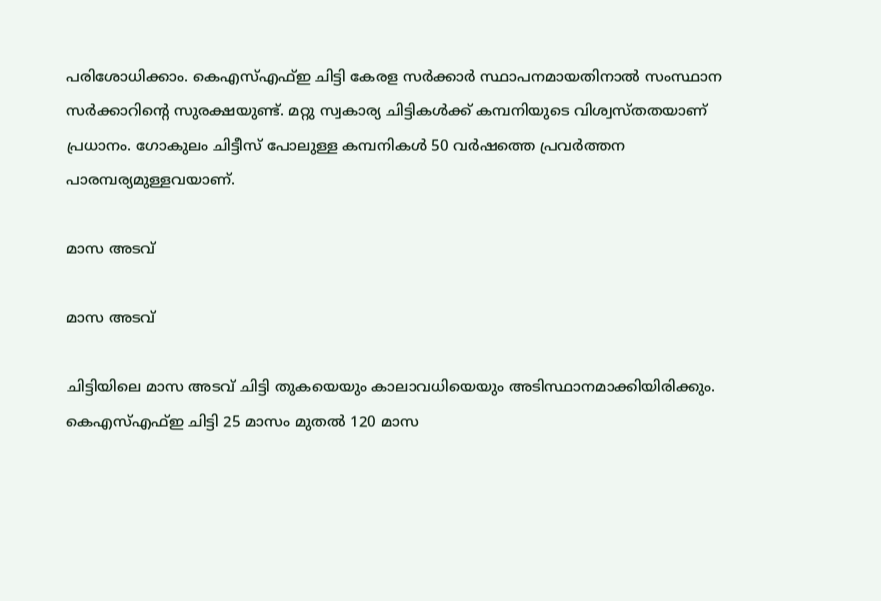പരിശോധിക്കാം. കെഎസ്എഫ്ഇ ചിട്ടി കേരള സർക്കാർ സ്ഥാപനമായതിനാൽ സംസ്ഥാന സര്‍ക്കാറിന്റെ സുരക്ഷയുണ്ട്. മറ്റു സ്വകാര്യ ചിട്ടികള്‍ക്ക് കമ്പനിയുടെ വിശ്വസ്തതയാണ് പ്രധാനം. ഗോകുലം ചിട്ടീസ് പോലുള്ള കമ്പനികൾ 50 വർഷത്തെ പ്രവർത്തന പാരമ്പര്യമുള്ളവയാണ്.

മാസ അടവ്

മാസ അടവ്

ചിട്ടിയിലെ മാസ അടവ് ചിട്ടി തുകയെയും കാലാവധിയെയും അടിസ്ഥാനമാക്കിയിരിക്കും. കെഎസ്എഫ്ഇ ചിട്ടി 25 മാസം മുതൽ 120 മാസ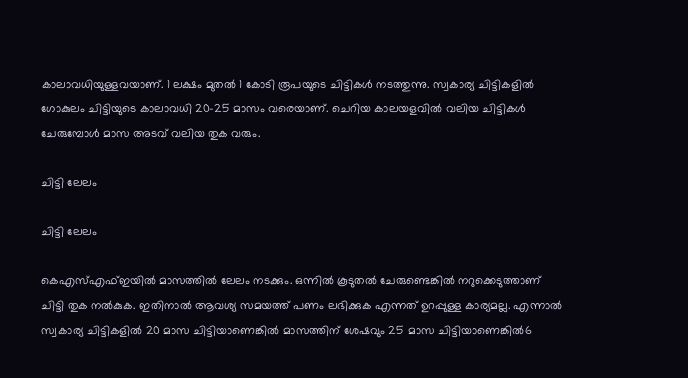കാലാവധിയുള്ളവയാണ്. 1 ലക്ഷം മുതൽ 1 കോടി രൂപയുടെ ചിട്ടികൾ നടത്തുന്നു. സ്വകാര്യ ചിട്ടികളിൽ ഗോകുലം ചിട്ടിയുടെ കാലാവധി 20-25 മാസം വരെയാണ്. ചെറിയ കാലയളവിൽ വലിയ ചിട്ടികൾ ചേരുമ്പോൾ മാസ അടവ് വലിയ തുക വരും.

ചിട്ടി ലേലം

ചിട്ടി ലേലം

കെഎസ്എഫ്ഇയിൽ മാസത്തിൽ ലേലം നടക്കും. ഒന്നിൽ കൂടുതൽ ചേരുണ്ടെങ്കിൽ നറുക്കെടുത്താണ് ചിട്ടി തുക നൽകുക. ഇതിനാൽ ആവശ്യ സമയത്ത് പണം ലഭിക്കുക എന്നത് ഉറപ്പുള്ള കാര്യമല്ല. എന്നാൽ സ്വകാര്യ ചിട്ടികളിൽ 20 മാസ ചിട്ടിയാണെങ്കില്‍ മാസത്തിന് ശേഷവും 25 മാസ ചിട്ടിയാണെങ്കില്‍6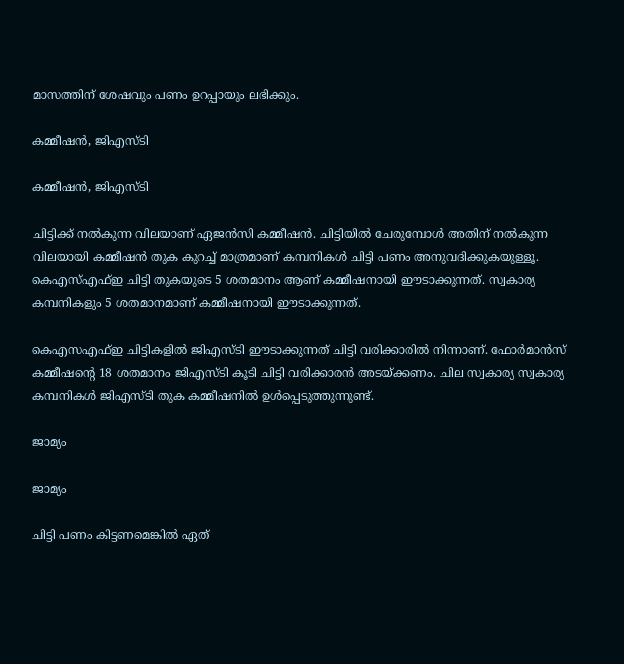മാസത്തിന് ശേഷവും പണം ഉറപ്പായും ലഭിക്കും.

കമ്മീഷൻ, ജിഎസ്ടി

കമ്മീഷൻ, ജിഎസ്ടി

ചിട്ടിക്ക് നല്‍കുന്ന വിലയാണ് ഏജന്‍സി കമ്മീഷന്‍. ചിട്ടിയില്‍ ചേരുമ്പോള്‍ അതിന് നല്‍കുന്ന വിലയായി കമ്മീഷന്‍ തുക കുറച്ച് മാത്രമാണ് കമ്പനികൾ ചിട്ടി പണം അനുവദിക്കുകയുള്ളൂ. കെഎസ്എഫ്ഇ ചിട്ടി തുകയുടെ 5 ശതമാനം ആണ് കമ്മീഷനായി ഈടാക്കുന്നത്. സ്വകാര്യ കമ്പനികളും 5 ശതമാനമാണ് കമ്മീഷനായി ഈടാക്കുന്നത്.

കെഎസഎഫ്ഇ ചിട്ടികളിൽ ജിഎസ്ടി ഈടാക്കുന്നത് ചിട്ടി വരിക്കാരിൽ നിന്നാണ്. ഫോർമാൻസ് കമ്മീഷന്റെ 18 ശതമാനം ജിഎസ്ടി കൂടി ചിട്ടി വരിക്കാരൻ അടയ്ക്കണം. ചില സ്വകാര്യ സ്വകാര്യ കമ്പനികൾ ജിഎസ്ടി തുക കമ്മീഷനിൽ ഉൾപ്പെടുത്തുന്നുണ്ട്.

ജാമ്യം

ജാമ്യം

ചിട്ടി പണം കിട്ടണമെങ്കിൽ ഏത്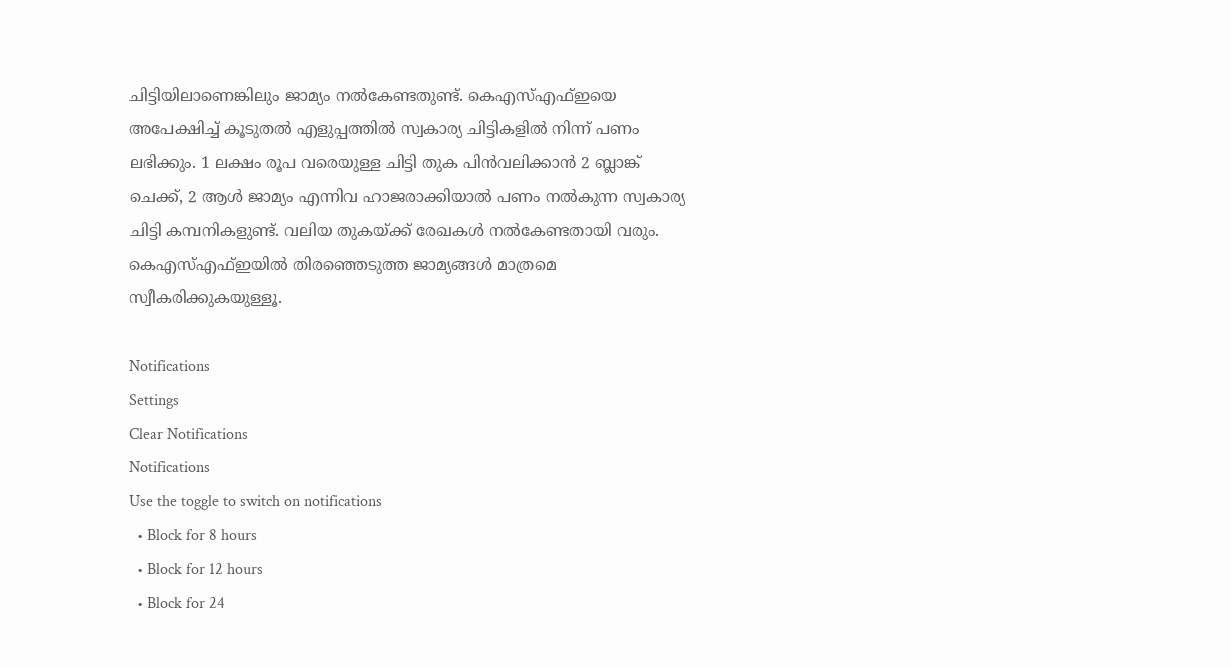ചിട്ടിയിലാണെങ്കിലും ജാമ്യം നൽകേണ്ടതുണ്ട്. കെഎസ്എഫ്ഇയെ അപേക്ഷിച്ച് കൂടുതൽ എളുപ്പത്തിൽ സ്വകാര്യ ചിട്ടികളിൽ നിന്ന് പണം ലഭിക്കും. 1 ലക്ഷം രൂപ വരെയുള്ള ചിട്ടി തുക പിൻവലിക്കാൻ 2 ബ്ലാങ്ക് ചെക്ക്, 2 ആൾ ജാമ്യം എന്നിവ ഹാജരാക്കിയാൽ പണം നൽകുന്ന സ്വകാര്യ ചിട്ടി കമ്പനികളുണ്ട്. വലിയ തുകയ്ക്ക് രേഖകൾ നൽകേണ്ടതായി വരും. കെഎസ്എഫ്ഇയിൽ തിരഞ്ഞെടുത്ത ജാമ്യങ്ങൾ മാത്രമെ സ്വീകരിക്കുകയുള്ളൂ.

Notifications
Settings
Clear Notifications
Notifications
Use the toggle to switch on notifications
  • Block for 8 hours
  • Block for 12 hours
  • Block for 24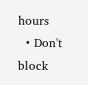hours
  • Don't block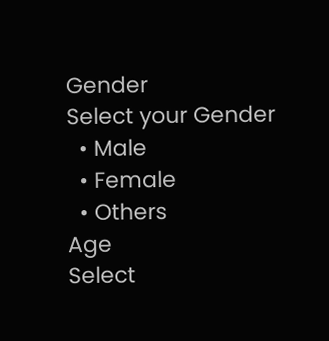Gender
Select your Gender
  • Male
  • Female
  • Others
Age
Select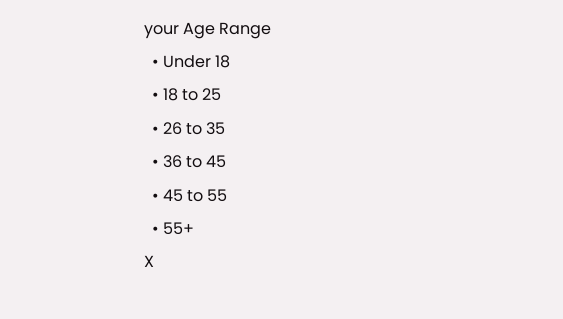your Age Range
  • Under 18
  • 18 to 25
  • 26 to 35
  • 36 to 45
  • 45 to 55
  • 55+
X